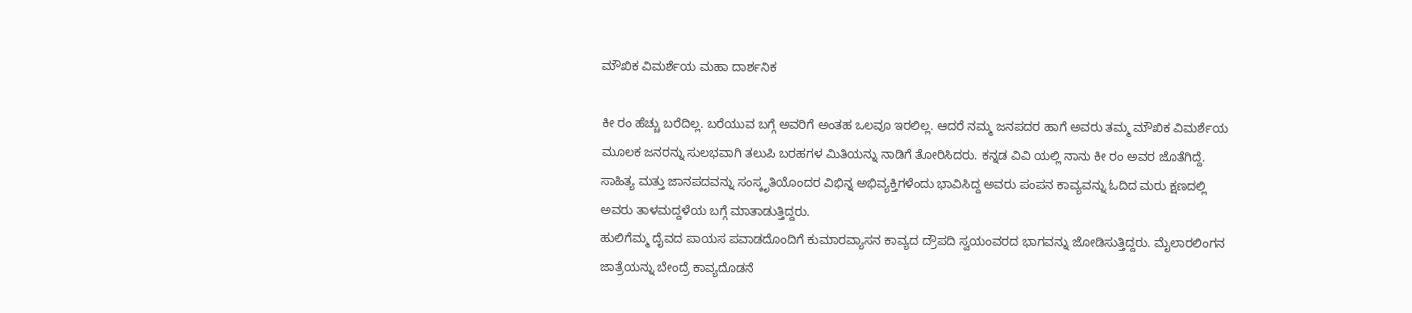ಮೌಖಿಕ ವಿಮರ್ಶೆಯ ಮಹಾ ದಾರ್ಶನಿಕ

ಕೀ ರಂ ಹೆಚ್ಚು ಬರೆದಿಲ್ಲ. ಬರೆಯುವ ಬಗ್ಗೆ ಅವರಿಗೆ ಅಂತಹ ಒಲವೂ ಇರಲಿಲ್ಲ. ಆದರೆ ನಮ್ಮ ಜನಪದರ ಹಾಗೆ ಅವರು ತಮ್ಮ ಮೌಖಿಕ ವಿಮರ್ಶೆಯ ಮೂಲಕ ಜನರನ್ನು ಸುಲಭವಾಗಿ ತಲುಪಿ ಬರಹಗಳ ಮಿತಿಯನ್ನು ನಾಡಿಗೆ ತೋರಿಸಿದರು. ಕನ್ನಡ ವಿವಿ ಯಲ್ಲಿ ನಾನು ಕೀ ರಂ ಅವರ ಜೊತೆಗಿದ್ದೆ. ಸಾಹಿತ್ಯ ಮತ್ತು ಜಾನಪದವನ್ನು ಸಂಸ್ಕೃತಿಯೊಂದರ ವಿಭಿನ್ನ ಅಭಿವ್ಯಕ್ತಿಗಳೆಂದು ಭಾವಿಸಿದ್ದ ಅವರು ಪಂಪನ ಕಾವ್ಯವನ್ನು ಓದಿದ ಮರು ಕ್ಷಣದಲ್ಲಿ ಅವರು ತಾಳಮದ್ದಳೆಯ ಬಗ್ಗೆ ಮಾತಾಡುತ್ತಿದ್ದರು.
ಹುಲಿಗೆಮ್ಮ ದೈವದ ಪಾಯಸ ಪವಾಡದೊಂದಿಗೆ ಕುಮಾರವ್ಯಾಸನ ಕಾವ್ಯದ ದ್ರೌಪದಿ ಸ್ವಯಂವರದ ಭಾಗವನ್ನು ಜೋಡಿಸುತ್ತಿದ್ದರು. ಮೈಲಾರಲಿಂಗನ ಜಾತ್ರೆಯನ್ನು ಬೇಂದ್ರೆ ಕಾವ್ಯದೊಡನೆ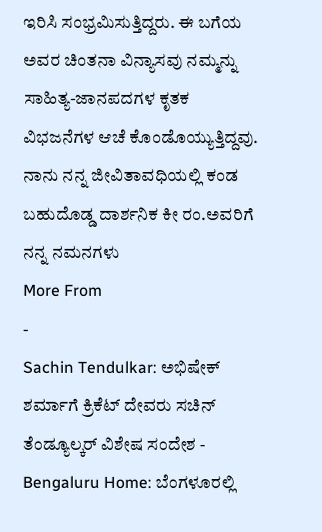ಇರಿಸಿ ಸಂಭ್ರಮಿಸುತ್ತಿದ್ದರು. ಈ ಬಗೆಯ ಅವರ ಚಿಂತನಾ ವಿನ್ಯಾಸವು ನಮ್ಮನ್ನು ಸಾಹಿತ್ಯ-ಜಾನಪದಗಳ ಕೃತಕ ವಿಭಜನೆಗಳ ಆಚೆ ಕೊಂಡೊಯ್ಯುತ್ತಿದ್ದವು. ನಾನು ನನ್ನ ಜೀವಿತಾವಧಿಯಲ್ಲಿ ಕಂಡ ಬಹುದೊಡ್ಡ ದಾರ್ಶನಿಕ ಕೀ ರಂ.ಅವರಿಗೆ ನನ್ನ ನಮನಗಳು
More From
-
Sachin Tendulkar: ಅಭಿಷೇಕ್ ಶರ್ಮಾಗೆ ಕ್ರಿಕೆಟ್ ದೇವರು ಸಚಿನ್ ತೆಂಡ್ಯೂಲ್ಕರ್ ವಿಶೇಷ ಸಂದೇಶ -
Bengaluru Home: ಬೆಂಗಳೂರಲ್ಲಿ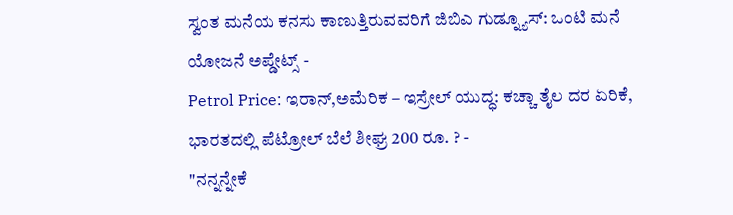ಸ್ವಂತ ಮನೆಯ ಕನಸು ಕಾಣುತ್ತಿರುವವರಿಗೆ ಜಿಬಿಎ ಗುಡ್ನ್ಯೂಸ್: ಒಂಟಿ ಮನೆ ಯೋಜನೆ ಅಪ್ಡೇಟ್ಸ್ -
Petrol Price: ಇರಾನ್,ಅಮೆರಿಕ – ಇಸ್ರೇಲ್ ಯುದ್ಧ: ಕಚ್ಚಾ ತೈಲ ದರ ಏರಿಕೆ, ಭಾರತದಲ್ಲಿ ಪೆಟ್ರೋಲ್ ಬೆಲೆ ಶೀಘ್ರ 200 ರೂ. ? -
"ನನ್ನನ್ನೇಕೆ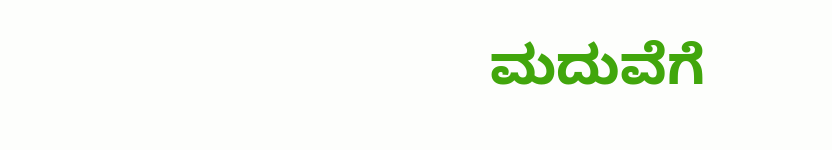ಮದುವೆಗೆ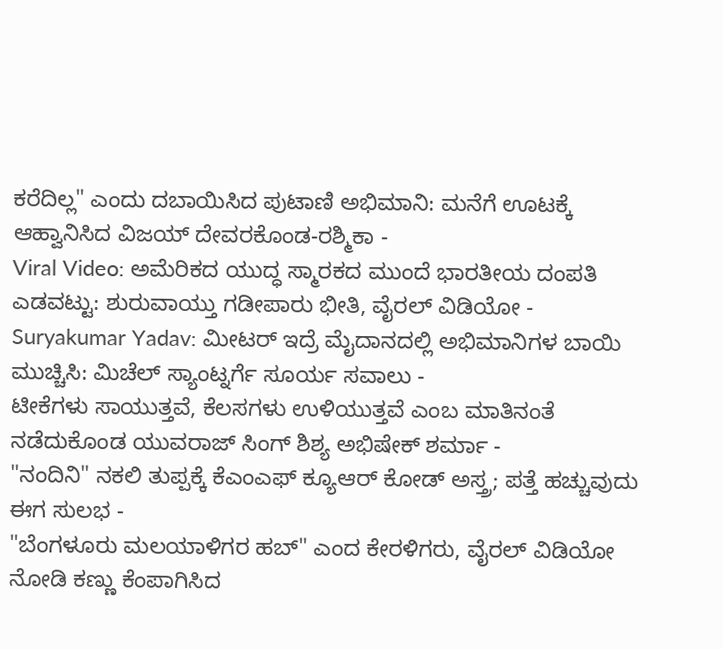ಕರೆದಿಲ್ಲ" ಎಂದು ದಬಾಯಿಸಿದ ಪುಟಾಣಿ ಅಭಿಮಾನಿ: ಮನೆಗೆ ಊಟಕ್ಕೆ ಆಹ್ವಾನಿಸಿದ ವಿಜಯ್ ದೇವರಕೊಂಡ-ರಶ್ಮಿಕಾ -
Viral Video: ಅಮೆರಿಕದ ಯುದ್ಧ ಸ್ಮಾರಕದ ಮುಂದೆ ಭಾರತೀಯ ದಂಪತಿ ಎಡವಟ್ಟು: ಶುರುವಾಯ್ತು ಗಡೀಪಾರು ಭೀತಿ, ವೈರಲ್ ವಿಡಿಯೋ -
Suryakumar Yadav: ಮೀಟರ್ ಇದ್ರೆ ಮೈದಾನದಲ್ಲಿ ಅಭಿಮಾನಿಗಳ ಬಾಯಿ ಮುಚ್ಚಿಸಿ: ಮಿಚೆಲ್ ಸ್ಯಾಂಟ್ನರ್ಗೆ ಸೂರ್ಯ ಸವಾಲು -
ಟೀಕೆಗಳು ಸಾಯುತ್ತವೆ, ಕೆಲಸಗಳು ಉಳಿಯುತ್ತವೆ ಎಂಬ ಮಾತಿನಂತೆ ನಡೆದುಕೊಂಡ ಯುವರಾಜ್ ಸಿಂಗ್ ಶಿಶ್ಯ ಅಭಿಷೇಕ್ ಶರ್ಮಾ -
"ನಂದಿನಿ" ನಕಲಿ ತುಪ್ಪಕ್ಕೆ ಕೆಎಂಎಫ್ ಕ್ಯೂಆರ್ ಕೋಡ್ ಅಸ್ತ್ರ; ಪತ್ತೆ ಹಚ್ಚುವುದು ಈಗ ಸುಲಭ -
"ಬೆಂಗಳೂರು ಮಲಯಾಳಿಗರ ಹಬ್" ಎಂದ ಕೇರಳಿಗರು, ವೈರಲ್ ವಿಡಿಯೋ ನೋಡಿ ಕಣ್ಣು ಕೆಂಪಾಗಿಸಿದ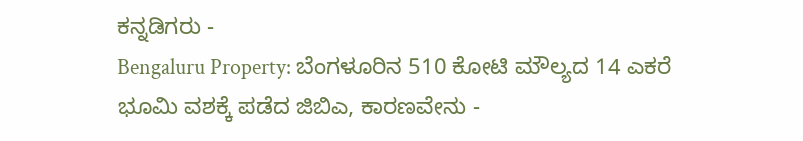ಕನ್ನಡಿಗರು -
Bengaluru Property: ಬೆಂಗಳೂರಿನ 510 ಕೋಟಿ ಮೌಲ್ಯದ 14 ಎಕರೆ ಭೂಮಿ ವಶಕ್ಕೆ ಪಡೆದ ಜಿಬಿಎ, ಕಾರಣವೇನು -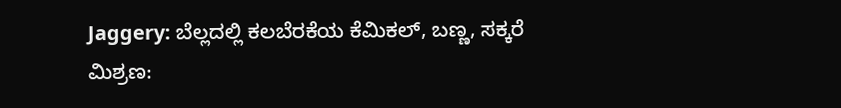Jaggery: ಬೆಲ್ಲದಲ್ಲಿ ಕಲಬೆರಕೆಯ ಕೆಮಿಕಲ್, ಬಣ್ಣ, ಸಕ್ಕರೆ ಮಿಶ್ರಣ: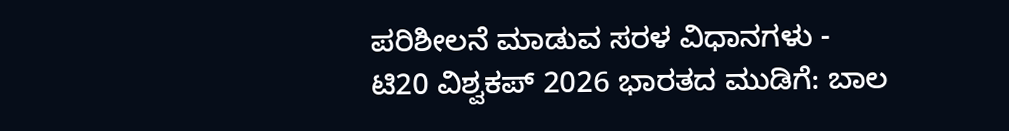ಪರಿಶೀಲನೆ ಮಾಡುವ ಸರಳ ವಿಧಾನಗಳು -
ಟಿ20 ವಿಶ್ವಕಪ್ 2026 ಭಾರತದ ಮುಡಿಗೆ: ಬಾಲ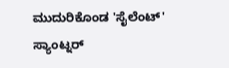ಮುದುರಿಕೊಂಡ 'ಸೈಲೆಂಟ್' ಸ್ಯಾಂಟ್ನರ್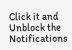Click it and Unblock the Notifications